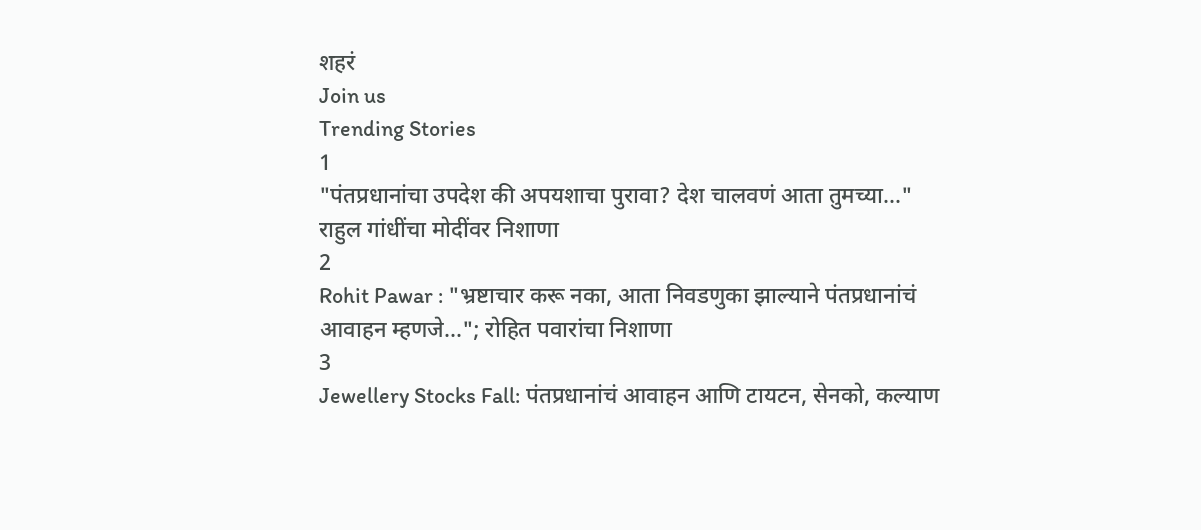शहरं
Join us
Trending Stories
1
"पंतप्रधानांचा उपदेश की अपयशाचा पुरावा? देश चालवणं आता तुमच्या..." राहुल गांधींचा मोदींवर निशाणा
2
Rohit Pawar : "भ्रष्टाचार करू नका, आता निवडणुका झाल्याने पंतप्रधानांचं आवाहन म्हणजे..."; रोहित पवारांचा निशाणा
3
Jewellery Stocks Fall: पंतप्रधानांचं आवाहन आणि टायटन, सेनको, कल्याण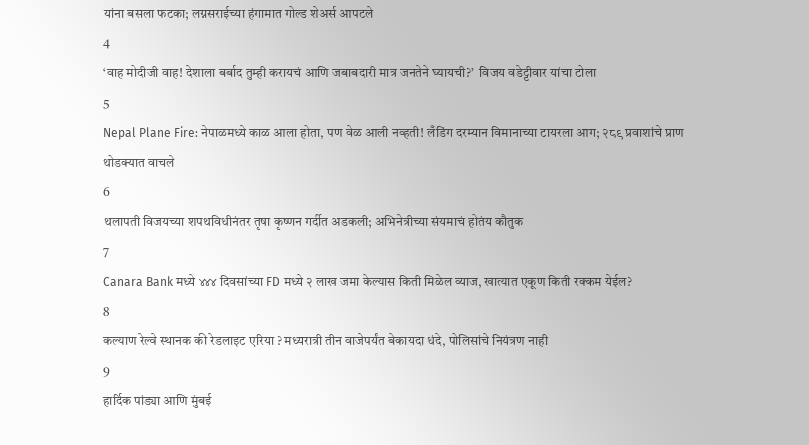यांना बसला फटका; लग्नसराईच्या हंगामात गोल्ड शेअर्स आपटले
4
‘वाह मोदीजी वाह! देशाला बर्बाद तुम्ही करायचं आणि जबाबदारी मात्र जनतेने घ्यायची?’  विजय वडेट्टीवार यांचा टोला
5
Nepal Plane Fire: नेपाळमध्ये काळ आला होता, पण वेळ आली नव्हती! लँडिंग दरम्यान विमानाच्या टायरला आग; २८९ प्रवाशांचे प्राण थोडक्यात वाचले
6
थलापती विजयच्या शपथविधीनंतर तृषा कृष्णन गर्दीत अडकली; अभिनेत्रीच्या संयमाचं होतंय कौतुक
7
Canara Bank मध्ये ४४४ दिवसांच्या FD मध्ये २ लाख जमा केल्यास किती मिळेल व्याज, खात्यात एकूण किती रक्कम येईल?
8
कल्याण रेल्वे स्थानक की रेडलाइट एरिया ? मध्यरात्री तीन वाजेपर्यंत बेकायदा धंदे, पोलिसांचे नियंत्रण नाही
9
हार्दिक पांड्या आणि मुंबई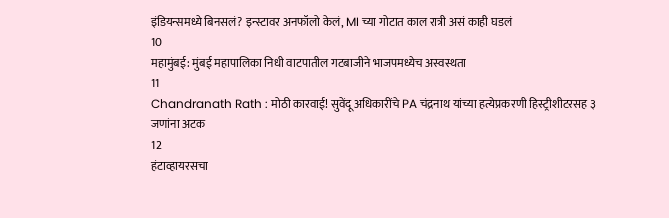इंडियन्समध्ये बिनसलं? इन्स्टावर अनफॉलो केलं, MI च्या गोटात काल रात्री असं काही घडलं
10
महामुंबई: मुंबई महापालिका निधी वाटपातील गटबाजीने भाजपमध्येच अस्वस्थता
11
Chandranath Rath : मोठी कारवाई! सुवेंदू अधिकारींचे PA चंद्रनाथ यांच्या हत्येप्रकरणी हिस्ट्रीशीटरसह ३ जणांना अटक
12
हंटाव्हायरसचा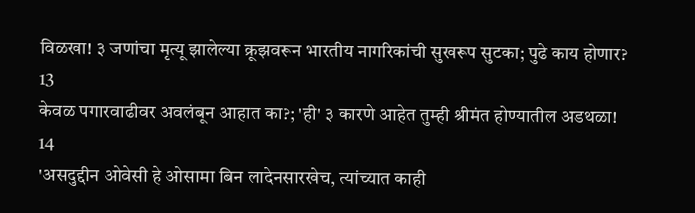विळखा! ३ जणांचा मृत्यू झालेल्या क्रूझवरून भारतीय नागरिकांची सुखरूप सुटका; पुढे काय होणार?
13
केवळ पगारवाढीवर अवलंबून आहात का?; 'ही' ३ कारणे आहेत तुम्ही श्रीमंत होण्यातील अडथळा!
14
'असदुद्दीन ओवेसी हे ओसामा बिन लादेनसारखेच, त्यांच्यात काही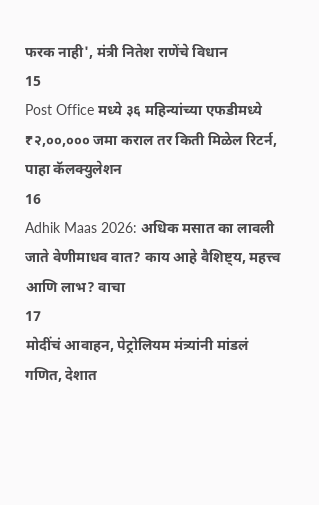फरक नाही', मंत्री नितेश राणेंचे विधान
15
Post Office मध्ये ३६ महिन्यांच्या एफडीमध्ये ₹२,००,००० जमा कराल तर किती मिळेल रिटर्न, पाहा कॅलक्युलेशन
16
Adhik Maas 2026: अधिक मसात का लावली जाते वेणीमाधव वात? काय आहे वैशिष्ट्य, महत्त्व आणि लाभ? वाचा
17
मोदींचं आवाहन, पेट्रोलियम मंत्र्यांनी मांडलं गणित, देशात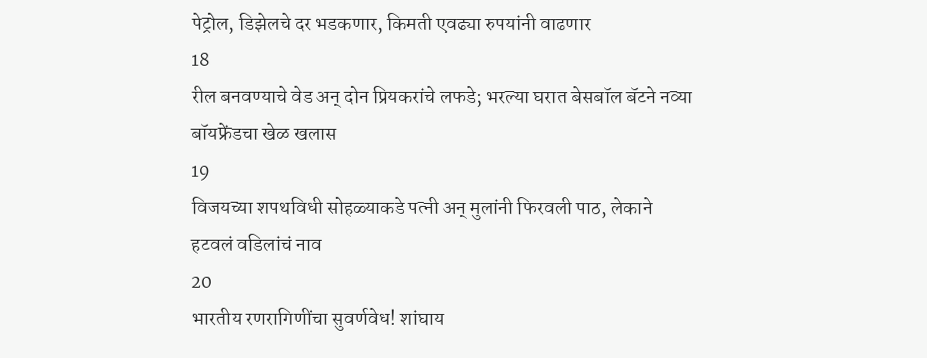पेट्रोल, डिझेलचे दर भडकणार, किमती एवढ्या रुपयांनी वाढणार
18
रील बनवण्याचे वेड अन् दोन प्रियकरांचे लफडे; भरल्या घरात बेसबॉल बॅटने नव्या बॉयफ्रेंडचा खेळ खलास
19
विजयच्या शपथविधी सोहळ्याकडे पत्नी अन् मुलांनी फिरवली पाठ, लेकाने हटवलं वडिलांचं नाव
20
भारतीय रणरागिणींचा सुवर्णवेध! शांघाय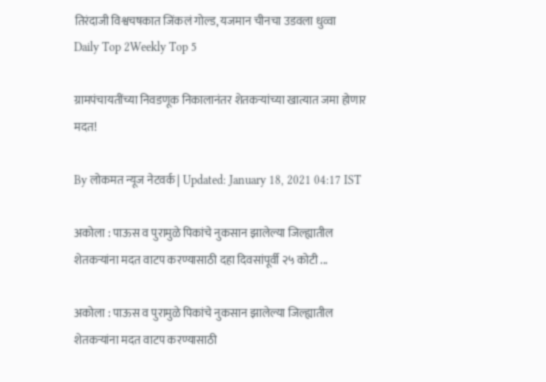तिरंदाजी विश्वचषकात जिंकलं गोल्ड, यजमान चीनचा उडवला धुव्वा
Daily Top 2Weekly Top 5

ग्रामपंचायतींच्या निवडणूक निकालानंतर शेतकऱ्यांच्या खात्यात जमा होणार मदत!

By लोकमत न्यूज नेटवर्क | Updated: January 18, 2021 04:17 IST

अकोला : पाऊस व पुरामुळे पिकांचे नुकसान झालेल्या जिल्ह्यातील शेतकऱ्यांना मदत वाटप करण्यासाठी दहा दिवसांपूर्वी २५ कोटी ...

अकोला : पाऊस व पुरामुळे पिकांचे नुकसान झालेल्या जिल्ह्यातील शेतकऱ्यांना मदत वाटप करण्यासाठी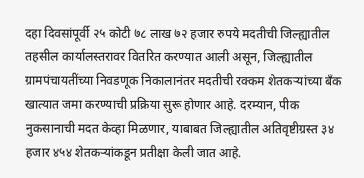दहा दिवसांपूर्वी २५ कोटी ७८ लाख ७२ हजार रुपये मदतीची जिल्ह्यातील तहसील कार्यालस्तरावर वितरित करण्यात आली असून, जिल्ह्यातील ग्रामपंचायतींच्या निवडणूक निकालानंतर मदतीची रक्कम शेतकऱ्यांच्या बँक खात्यात जमा करण्याची प्रक्रिया सुरू होणार आहे. दरम्यान, पीक नुकसानाची मदत केव्हा मिळणार, याबाबत जिल्ह्यातील अतिवृष्टीग्रस्त ३४ हजार ४५४ शेतकऱ्यांकडून प्रतीक्षा केली जात आहे.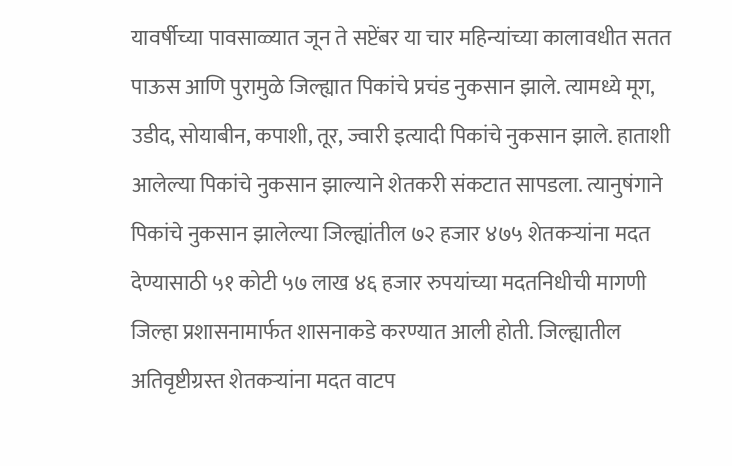यावर्षीच्या पावसाळ्यात जून ते सप्टेंबर या चार महिन्यांच्या कालावधीत सतत पाऊस आणि पुरामुळे जिल्ह्यात पिकांचे प्रचंड नुकसान झाले. त्यामध्ये मूग, उडीद, सोयाबीन, कपाशी, तूर, ज्वारी इत्यादी पिकांचे नुकसान झाले. हाताशी आलेल्या पिकांचे नुकसान झाल्याने शेतकरी संकटात सापडला. त्यानुषंगाने पिकांचे नुकसान झालेल्या जिल्ह्यांतील ७२ हजार ४७५ शेतकऱ्यांना मदत देण्यासाठी ५१ कोटी ५७ लाख ४६ हजार रुपयांच्या मदतनिधीची मागणी जिल्हा प्रशासनामार्फत शासनाकडे करण्यात आली होती. जिल्ह्यातील अतिवृष्टीग्रस्त शेतकऱ्यांना मदत वाटप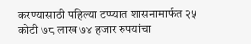करण्यासाठी पहिल्या टप्प्यात शासनामार्फत २५ कोटी ७८ लाख ७४ हजार रुपयांचा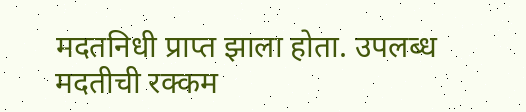मदतनिधी प्राप्त झाला होता. उपलब्ध मदतीची रक्कम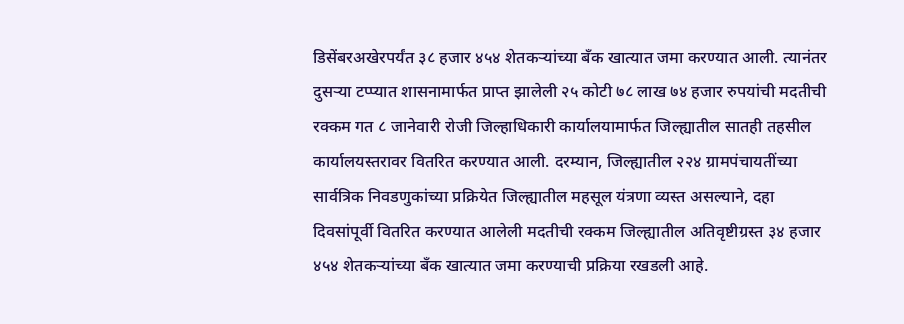डिसेंबरअखेरपर्यंत ३८ हजार ४५४ शेतकऱ्यांच्या बँक खात्यात जमा करण्यात आली. त्यानंतर दुसऱ्या टप्प्यात शासनामार्फत प्राप्त झालेली २५ कोटी ७८ लाख ७४ हजार रुपयांची मदतीची रक्कम गत ८ जानेवारी रोजी जिल्हाधिकारी कार्यालयामार्फत जिल्ह्यातील सातही तहसील कार्यालयस्तरावर वितरित करण्यात आली. दरम्यान, जिल्ह्यातील २२४ ग्रामपंचायतींच्या सार्वत्रिक निवडणुकांच्या प्रक्रियेत जिल्ह्यातील महसूल यंत्रणा व्यस्त असल्याने, दहा दिवसांपूर्वी वितरित करण्यात आलेली मदतीची रक्कम जिल्ह्यातील अतिवृष्टीग्रस्त ३४ हजार ४५४ शेतकऱ्यांच्या बँक खात्यात जमा करण्याची प्रक्रिया रखडली आहे.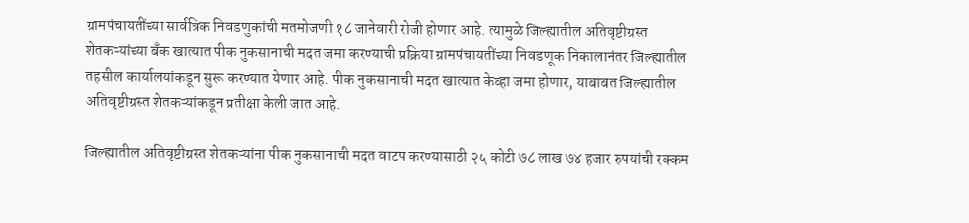ग्रामपंचायतींच्या सार्वत्रिक निवडणुकांची मतमोजणी १८ जानेवारी रोजी होणार आहे. त्यामुळे जिल्ह्यातील अतिवृष्टीग्रस्त शेतकऱ्यांच्या बँक खात्यात पीक नुकसानाची मदत जमा करण्याची प्रक्रिया ग्रामपंचायतींच्या निवडणूक निकालानंतर जिल्ह्यातील तहसील कार्यालयांकडून सुरू करण्यात येणार आहे. पीक नुकसानाची मदत खात्यात केव्हा जमा होणार, याबाबत जिल्ह्यातील अतिवृष्टीग्रस्त शेतकऱ्यांकडून प्रतीक्षा केली जात आहे.

जिल्ह्यातील अतिवृष्टीग्रस्त शेतकऱ्यांना पीक नुकसानाची मदत वाटप करण्यासाठी २५ कोटी ७८ लाख ७४ हजार रुपयांची रक्कम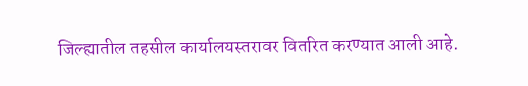जिल्ह्यातील तहसील कार्यालयस्तरावर वितरित करण्यात आली आहे.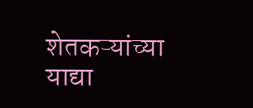शेतकऱ्यांच्या याद्या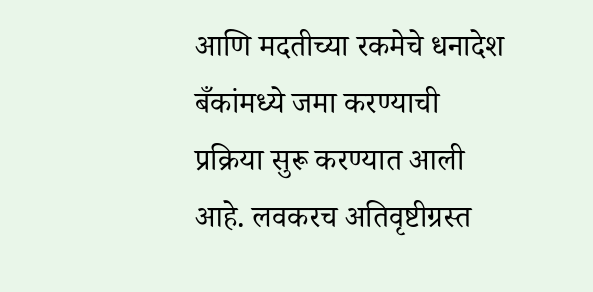आणि मदतीच्या रकमेचे धनादेश बँकांमध्ये जमा करण्याची प्रक्रिया सुरू करण्यात आली आहे. लवकरच अतिवृष्टीग्रस्त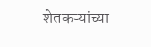शेतकऱ्यांच्या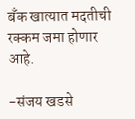बँक खात्यात मदतीची रक्कम जमा होणार आहे.

-संजय खडसे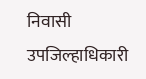निवासी उपजिल्हाधिकारी